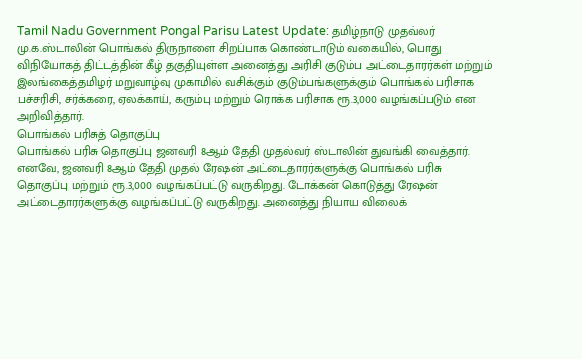Tamil Nadu Government Pongal Parisu Latest Update: தமிழ்நாடு முதவ்லர் மு.க.ஸ்டாலின் பொங்கல் திருநாளை சிறப்பாக கொண்டாடும் வகையில், பொது விநியோகத் திட்டத்தின் கீழ் தகுதியுள்ள அனைத்து அரிசி குடும்ப அட்டைதாரர்கள் மற்றும் இலங்கைத்தமிழர் மறுவாழ்வு முகாமில் வசிக்கும் குடும்பங்களுக்கும் பொங்கல் பரிசாக பச்சரிசி, சர்க்கரை, ஏலக்காய், கரும்பு மற்றும் ரொக்க பரிசாக ரூ.3,000 வழங்கப்படும் என அறிவித்தார்.
பொங்கல் பரிசுத் தொகுப்பு
பொங்கல் பரிசு தொகுப்பு ஜனவரி 8ஆம் தேதி முதல்வர் ஸ்டாலின் துவங்கி வைத்தார். எனவே, ஜனவரி 8ஆம் தேதி முதல் ரேஷன் அட்டைதாரர்களுக்கு பொங்கல் பரிசு தொகுப்பு மற்றும் ரூ.3,000 வழங்கப்பட்டு வருகிறது. டோக்கன் கொடுத்து ரேஷன் அட்டைதாரர்களுக்கு வழங்கப்பட்டு வருகிறது. அனைத்து நியாய விலைக்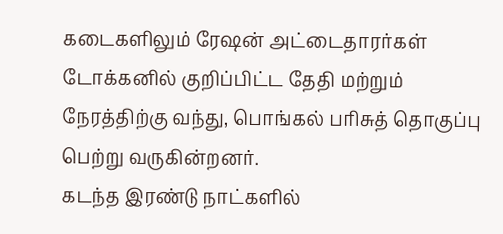கடைகளிலும் ரேஷன் அட்டைதாரர்கள் டோக்கனில் குறிப்பிட்ட தேதி மற்றும் நேரத்திற்கு வந்து, பொங்கல் பரிசுத் தொகுப்பு பெற்று வருகின்றனர்.
கடந்த இரண்டு நாட்களில்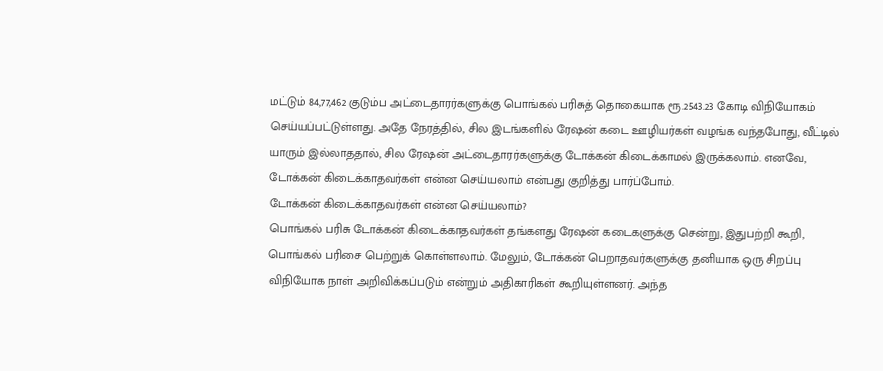மட்டும் 84,77,462 குடும்ப அட்டைதாரர்களுக்கு பொங்கல் பரிசுத் தொகையாக ரூ.2543.23 கோடி விநியோகம் செய்யப்பட்டுள்ளது. அதே நேரத்தில், சில இடங்களில் ரேஷன் கடை ஊழியர்கள் வழங்க வந்தபோது, வீட்டில் யாரும் இல்லாததால், சில ரேஷன் அட்டைதாரர்களுக்கு டோக்கன் கிடைக்காமல் இருக்கலாம். எனவே, டோக்கன் கிடைக்காதவர்கள் என்ன செய்யலாம் என்பது குறித்து பார்ப்போம்.
டோக்கன் கிடைக்காதவர்கள் என்ன செய்யலாம்?
பொங்கல் பரிசு டோக்கன் கிடைக்காதவர்கள் தங்களது ரேஷன் கடைகளுக்கு சென்று, இதுபற்றி கூறி, பொங்கல் பரிசை பெற்றுக் கொள்ளலாம். மேலும், டோக்கன் பெறாதவர்களுக்கு தனியாக ஒரு சிறப்பு விநியோக நாள் அறிவிக்கப்படும் என்றும் அதிகாரிகள் கூறியுள்ளனர். அந்த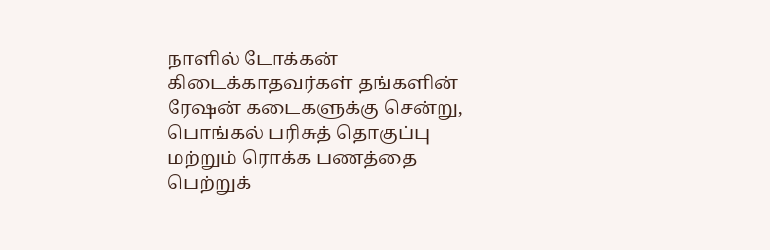நாளில் டோக்கன் கிடைக்காதவர்கள் தங்களின் ரேஷன் கடைகளுக்கு சென்று, பொங்கல் பரிசுத் தொகுப்பு மற்றும் ரொக்க பணத்தை பெற்றுக்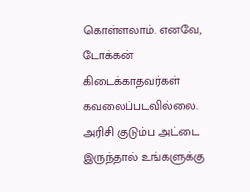கொள்ளலாம். எனவே, டோக்கன் கிடைக்காதவர்கள் கவலைப்படவில்லை. அரிசி குடும்ப அட்டை இருந்தால் உங்களுக்கு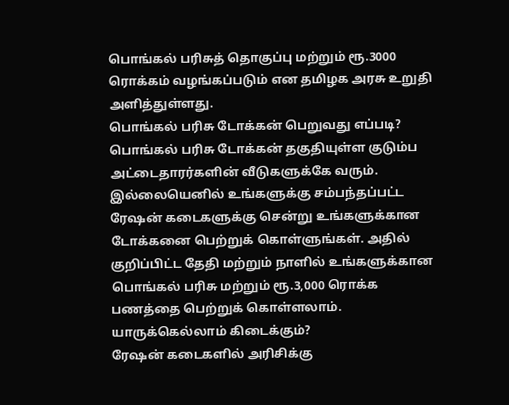பொங்கல் பரிசுத் தொகுப்பு மற்றும் ரூ.3000 ரொக்கம் வழங்கப்படும் என தமிழக அரசு உறுதி அளித்துள்ளது.
பொங்கல் பரிசு டோக்கன் பெறுவது எப்படி?
பொங்கல் பரிசு டோக்கன் தகுதியுள்ள குடும்ப அட்டைதாரர்களின் வீடுகளுக்கே வரும். இல்லையெனில் உங்களுக்கு சம்பந்தப்பட்ட ரேஷன் கடைகளுக்கு சென்று உங்களுக்கான டோக்கனை பெற்றுக் கொள்ளுங்கள். அதில் குறிப்பிட்ட தேதி மற்றும் நாளில் உங்களுக்கான பொங்கல் பரிசு மற்றும் ரூ.3,000 ரொக்க பணத்தை பெற்றுக் கொள்ளலாம்.
யாருக்கெல்லாம் கிடைக்கும்?
ரேஷன் கடைகளில் அரிசிக்கு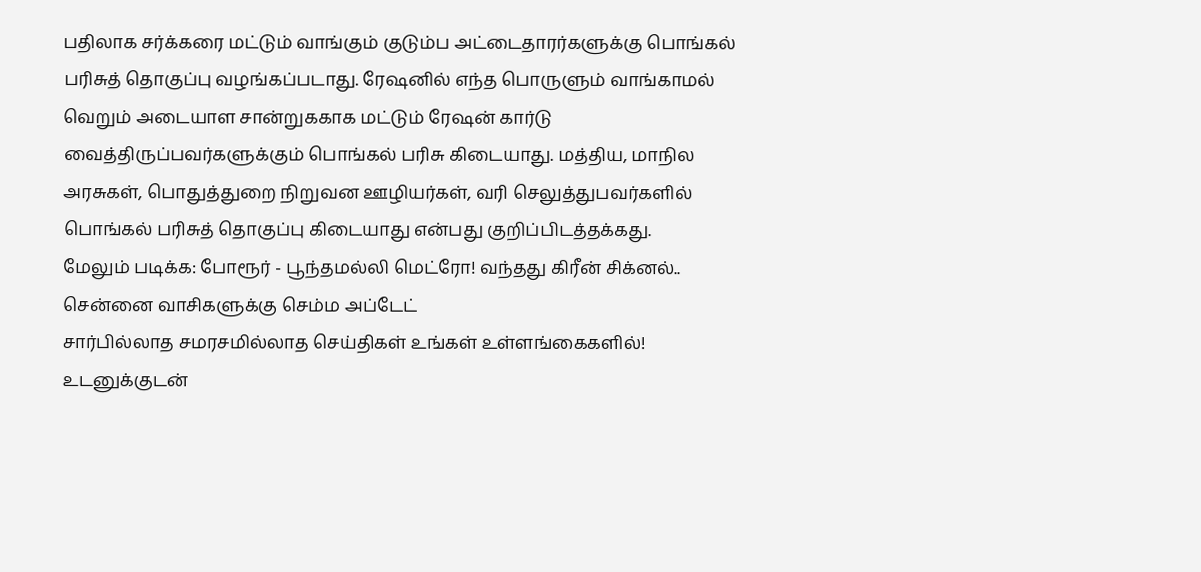பதிலாக சர்க்கரை மட்டும் வாங்கும் குடும்ப அட்டைதாரர்களுக்கு பொங்கல் பரிசுத் தொகுப்பு வழங்கப்படாது. ரேஷனில் எந்த பொருளும் வாங்காமல் வெறும் அடையாள சான்றுககாக மட்டும் ரேஷன் கார்டு வைத்திருப்பவர்களுக்கும் பொங்கல் பரிசு கிடையாது. மத்திய, மாநில அரசுகள், பொதுத்துறை நிறுவன ஊழியர்கள், வரி செலுத்துபவர்களில் பொங்கல் பரிசுத் தொகுப்பு கிடையாது என்பது குறிப்பிடத்தக்கது.
மேலும் படிக்க: போரூர் - பூந்தமல்லி மெட்ரோ! வந்தது கிரீன் சிக்னல்.. சென்னை வாசிகளுக்கு செம்ம அப்டேட்
சார்பில்லாத சமரசமில்லாத செய்திகள் உங்கள் உள்ளங்கைகளில்!
உடனுக்குடன்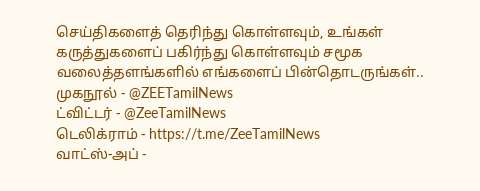செய்திகளைத் தெரிந்து கொள்ளவும், உங்கள் கருத்துகளைப் பகிர்ந்து கொள்ளவும் சமூக வலைத்தளங்களில் எங்களைப் பின்தொடருங்கள்..
முகநூல் - @ZEETamilNews
ட்விட்டர் - @ZeeTamilNews
டெலிக்ராம் - https://t.me/ZeeTamilNews
வாட்ஸ்-அப் -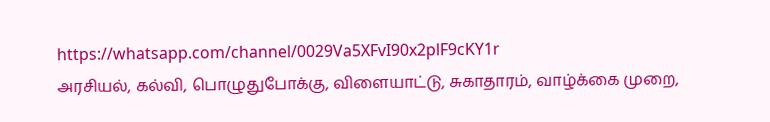https://whatsapp.com/channel/0029Va5XFvI90x2plF9cKY1r
அரசியல், கல்வி, பொழுதுபோக்கு, விளையாட்டு, சுகாதாரம், வாழ்க்கை முறை,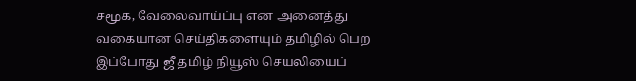சமூக, வேலைவாய்ப்பு என அனைத்து வகையான செய்திகளையும் தமிழில் பெற இப்போது ஜீ தமிழ் நியூஸ் செயலியைப்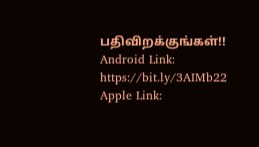பதிவிறக்குங்கள்!!
Android Link: https://bit.ly/3AIMb22
Apple Link: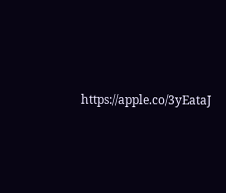https://apple.co/3yEataJ